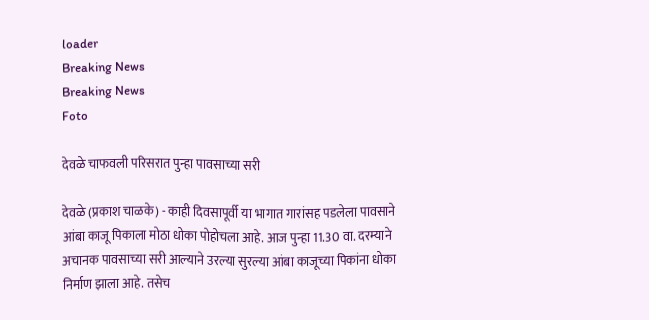loader
Breaking News
Breaking News
Foto

देवळे चाफवली परिसरात पुन्हा पावसाच्या सरी

देवळे (प्रकाश चाळके) - काही दिवसापूर्वी या भागात गारांसह पडलेला पावसाने आंबा काजू पिकाला मोठा धोका पोहोचला आहे. आज पुन्हा 11.30 वा. दरम्याने अचानक पावसाच्या सरी आल्याने उरल्या सुरल्या आंबा काजूच्या पिकांना धोका निर्माण झाला आहे. तसेच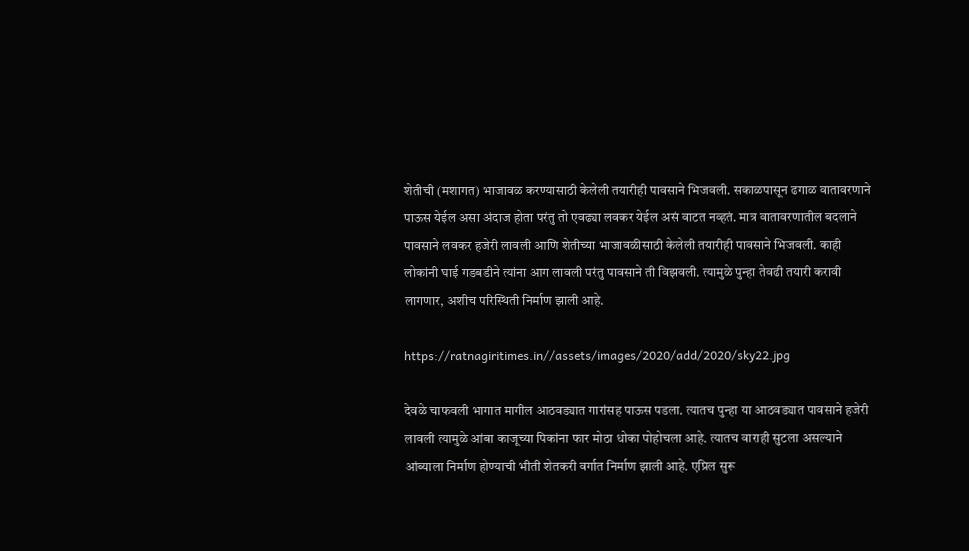शेतीची (मशागत) भाजावळ करण्यासाठी केलेली तयारीही पावसाने भिजवली. सकाळपासून ढगाळ वातावरणाने पाऊस येईल असा अंदाज होता परंतु तो एवढ्या लवकर येईल असं वाटत नव्हतं. मात्र वातावरणातील बदलाने पावसाने लवकर हजेरी लावली आणि शेतीच्या भाजावळीसाठी केलेली तयारीही पावसाने भिजवली. काही लोकांनी घाई गडबडीने त्यांना आग लावली परंतु पावसाने ती विझवली. त्यामुळे पुन्हा तेवढी तयारी करावी लागणार, अशीच परिस्थिती निर्माण झाली आहे.

https://ratnagiritimes.in//assets/images/2020/add/2020/sky22.jpg

देवळे चाफवली भागात मागील आठवड्यात गारांसह पाऊस पडला. त्यातच पुन्हा या आठवड्यात पावसाने हजेरी लावली त्यामुळे आंबा काजूच्या पिकांना फार मोठा धोका पोहोचला आहे. त्यातच वाराही सुटला असल्याने आंब्याला निर्माण होण्याची भीती शेतकरी वर्गात निर्माण झाली आहे. एप्रिल सुरू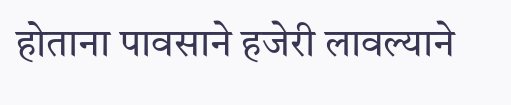होताना पावसाने हजेरी लावल्याने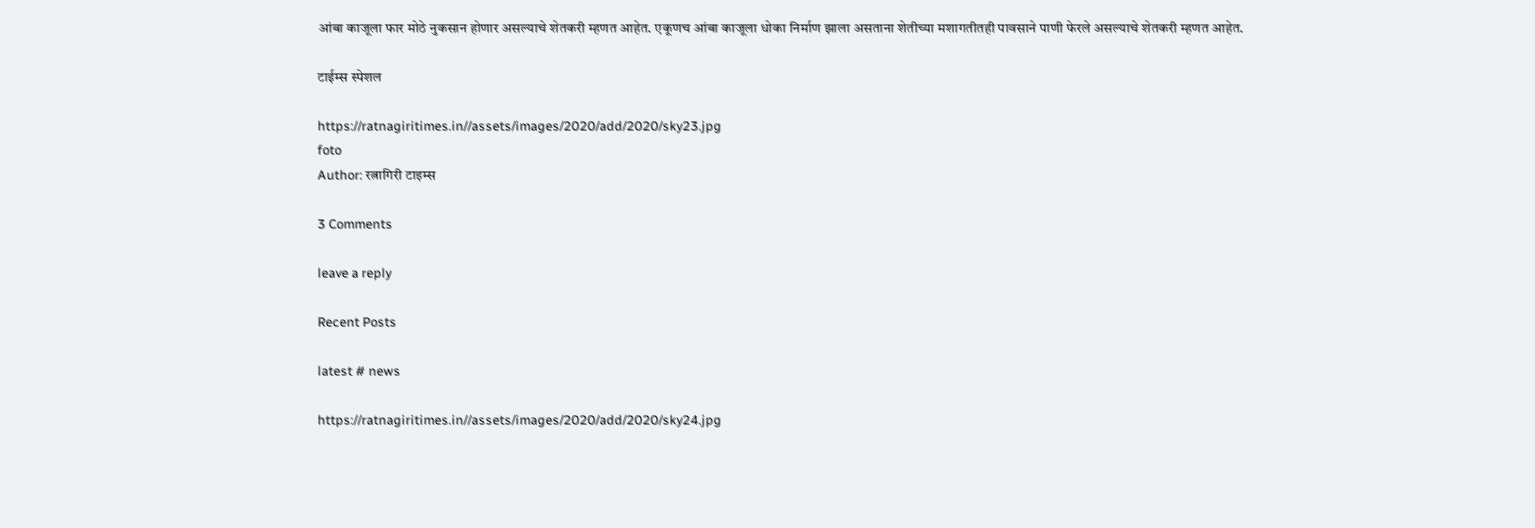आंबा काजूला फार मोठे नुकसान होणार असल्याचे शेतकरी म्हणत आहेत. एकूणच आंबा काजूला धोका निर्माण झाला असताना शेतीच्या मशागतीतही पावसाने पाणी फेरले असल्याचे शेतकरी म्हणत आहेत.

टाईम्स स्पेशल

https://ratnagiritimes.in//assets/images/2020/add/2020/sky23.jpg
foto
Author: रत्नागिरी टाइम्स

3 Comments

leave a reply

Recent Posts

latest # news

https://ratnagiritimes.in//assets/images/2020/add/2020/sky24.jpg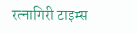रत्नागिरी टाइम्स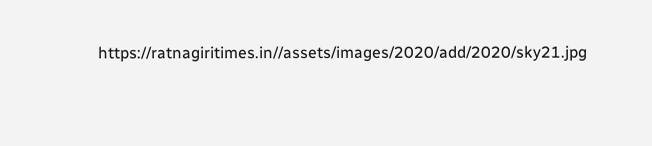https://ratnagiritimes.in//assets/images/2020/add/2020/sky21.jpg